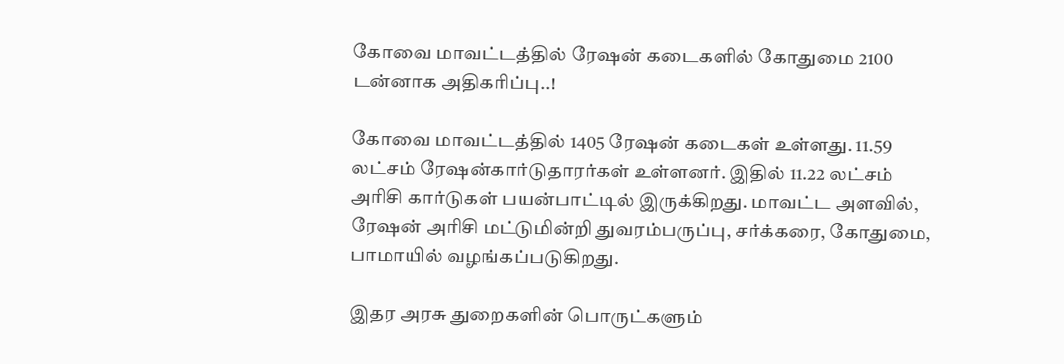கோவை மாவட்டத்தில் ரேஷன் கடைகளில் கோதுமை 2100 டன்னாக அதிகரிப்பு..!

கோவை மாவட்டத்தில் 1405 ரேஷன் கடைகள் உள்ளது. 11.59 லட்சம் ரேஷன்கார்டுதாரர்கள் உள்ளனர். இதில் 11.22 லட்சம் அரிசி கார்டுகள் பயன்பாட்டில் இருக்கிறது. மாவட்ட அளவில், ரேஷன் அரிசி மட்டுமின்றி துவரம்பருப்பு, சர்க்கரை, கோதுமை, பாமாயில் வழங்கப்படுகிறது.

இதர அரசு துறைகளின் பொருட்களும்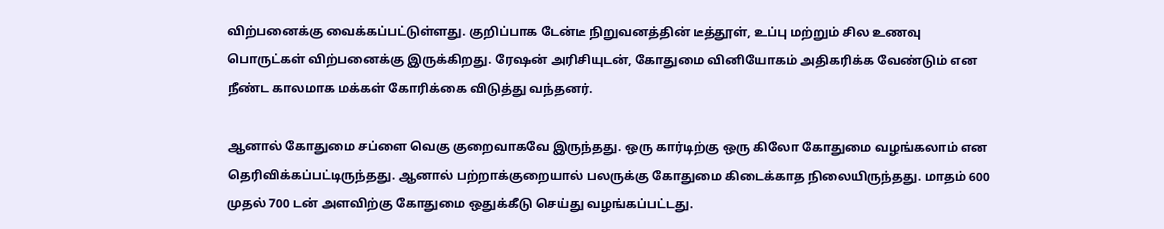விற்பனைக்கு வைக்கப்பட்டுள்ளது. குறிப்பாக டேன்டீ நிறுவனத்தின் டீத்தூள், உப்பு மற்றும் சில உணவு பொருட்கள் விற்பனைக்கு இருக்கிறது. ரேஷன் அரிசியுடன், கோதுமை வினியோகம் அதிகரிக்க வேண்டும் என நீண்ட காலமாக மக்கள் கோரிக்கை விடுத்து வந்தனர்.

ஆனால் கோதுமை சப்ளை வெகு குறைவாகவே இருந்தது. ஒரு கார்டிற்கு ஒரு கிலோ கோதுமை வழங்கலாம் என தெரிவிக்கப்பட்டிருந்தது. ஆனால் பற்றாக்குறையால் பலருக்கு கோதுமை கிடைக்காத நிலையிருந்தது. மாதம் 600 முதல் 700 டன் அளவிற்கு கோதுமை ஒதுக்கீடு செய்து வழங்கப்பட்டது.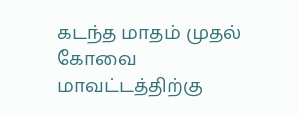கடந்த மாதம் முதல் கோவை மாவட்டத்திற்கு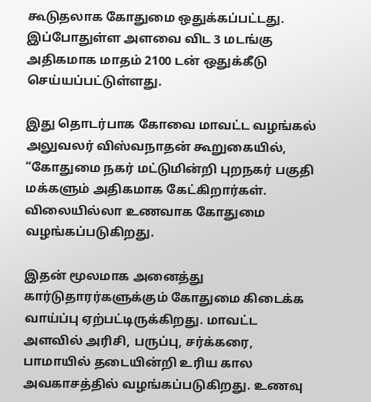கூடுதலாக கோதுமை ஒதுக்கப்பட்டது. இப்போதுள்ள அளவை விட 3 மடங்கு அதிகமாக மாதம் 2100 டன் ஒதுக்கீடு செய்யப்பட்டுள்ளது.

இது தொடர்பாக கோவை மாவட்ட வழங்கல் அலுவலர் விஸ்வநாதன் கூறுகையில், “கோதுமை நகர் மட்டுமின்றி புறநகர் பகுதி மக்களும் அதிகமாக கேட்கிறார்கள். விலையில்லா உணவாக கோதுமை வழங்கப்படுகிறது.

இதன் மூலமாக அனைத்து கார்டுதாரர்களுக்கும் கோதுமை கிடைக்க வாய்ப்பு ஏற்பட்டிருக்கிறது. மாவட்ட அளவில் அரிசி, பருப்பு, சர்க்கரை, பாமாயில் தடையின்றி உரிய கால அவகாசத்தில் வழங்கப்படுகிறது. உணவு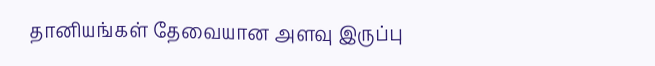தானியங்கள் தேவையான அளவு இருப்பு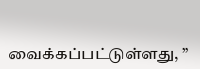வைக்கப்பட்டுள்ளது, ”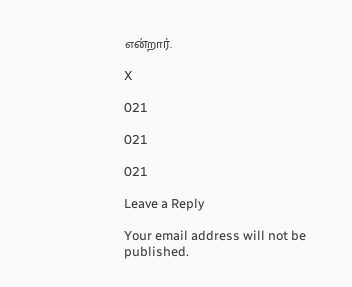என்றார்.

X

021

021

021

Leave a Reply

Your email address will not be published.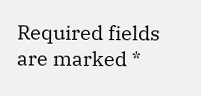Required fields are marked *